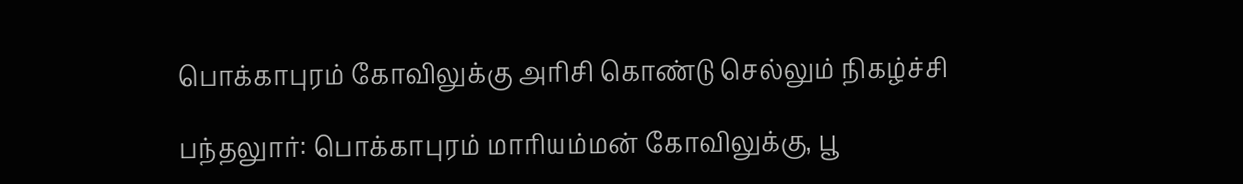பொக்காபுரம் கோவிலுக்கு அரிசி கொண்டு செல்லும் நிகழ்ச்சி

பந்தலுார்: பொக்காபுரம் மாரியம்மன் கோவிலுக்கு, பூ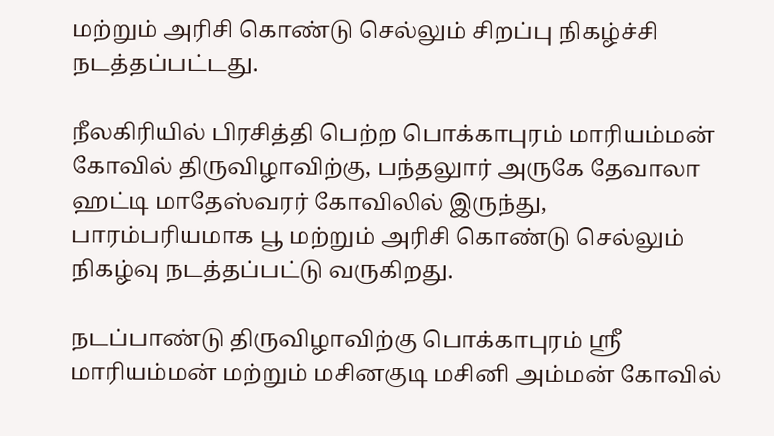மற்றும் அரிசி கொண்டு செல்லும் சிறப்பு நிகழ்ச்சி நடத்தப்பட்டது.

நீலகிரியில் பிரசித்தி பெற்ற பொக்காபுரம் மாரியம்மன் கோவில் திருவிழாவிற்கு, பந்தலுார் அருகே தேவாலா ஹட்டி மாதேஸ்வரர் கோவிலில் இருந்து, பாரம்பரியமாக பூ மற்றும் அரிசி கொண்டு செல்லும் நிகழ்வு நடத்தப்பட்டு வருகிறது.

நடப்பாண்டு திருவிழாவிற்கு பொக்காபுரம் ஸ்ரீ மாரியம்மன் மற்றும் மசினகுடி மசினி அம்மன் கோவில்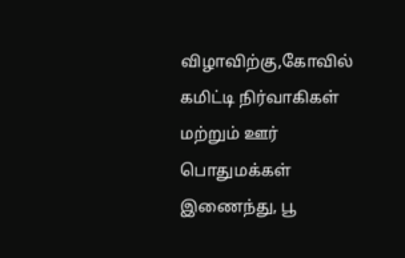விழாவிற்கு,கோவில் கமிட்டி நிர்வாகிகள் மற்றும் ஊர் பொதுமக்கள் இணைந்து, பூ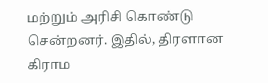மற்றும் அரிசி கொண்டு சென்றனர். இதில், திரளான கிராம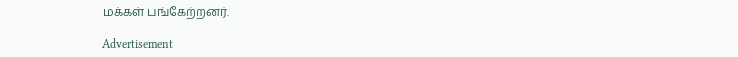மக்கள் பங்கேற்றனர்.

Advertisement